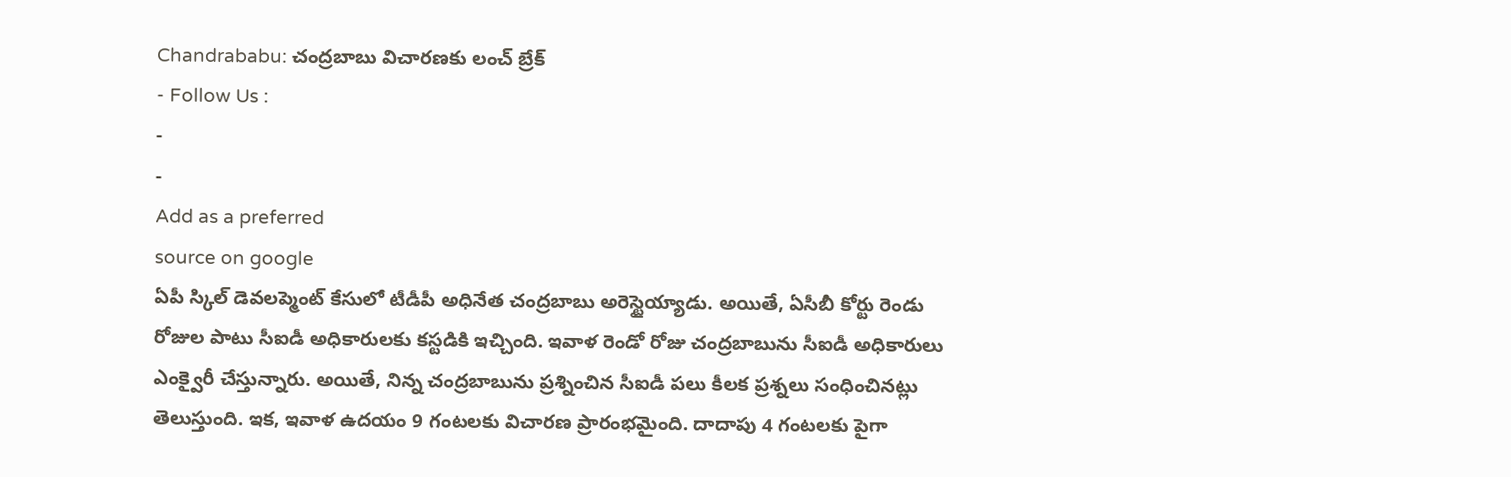Chandrababu: చంద్రబాబు విచారణకు లంచ్ బ్రేక్
- Follow Us :
-
-
Add as a preferred
source on google
ఏపీ స్కిల్ డెవలప్మెంట్ కేసులో టీడీపీ అధినేత చంద్రబాబు అరెస్టైయ్యాడు. అయితే, ఏసీబీ కోర్టు రెండు రోజుల పాటు సీఐడీ అధికారులకు కస్టడికి ఇచ్చింది. ఇవాళ రెండో రోజు చంద్రబాబును సీఐడీ అధికారులు ఎంక్వైరీ చేస్తున్నారు. అయితే, నిన్న చంద్రబాబును ప్రశ్నించిన సీఐడీ పలు కీలక ప్రశ్నలు సంధించినట్లు తెలుస్తుంది. ఇక, ఇవాళ ఉదయం 9 గంటలకు విచారణ ప్రారంభమైంది. దాదాపు 4 గంటలకు పైగా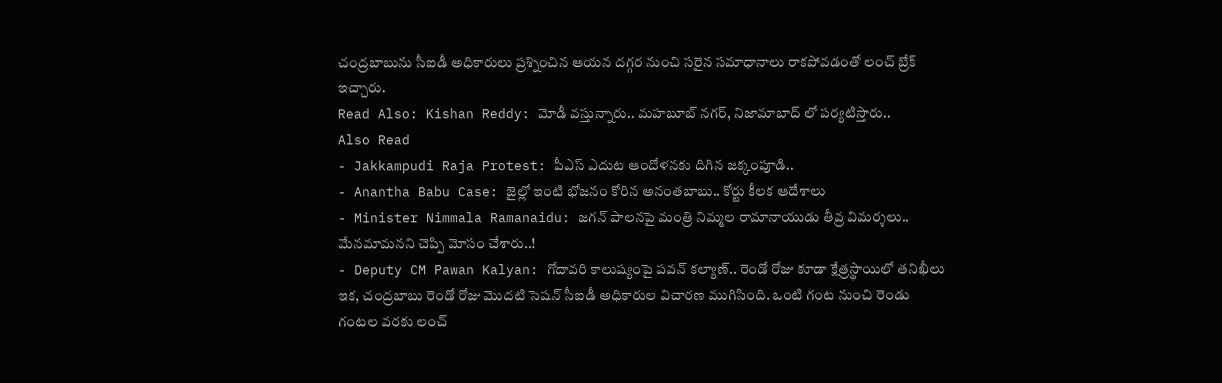చంద్రబాబును సీఐడీ అధికారులు ప్రశ్నించిన ఆయన దగ్గర నుంచి సరైన సమాధానాలు రాకపోవడంతో లంచ్ బ్రేక్ ఇచ్చారు.
Read Also: Kishan Reddy: మోడీ వస్తున్నారు.. మహబూబ్ నగర్, నిజామాబాద్ లో పర్యటిస్తారు..
Also Read
- Jakkampudi Raja Protest: పీఎస్ ఎదుట ఆందోళనకు దిగిన జక్కంపూడి..
- Anantha Babu Case: జైల్లో ఇంటి భోజనం కోరిన అనంతబాబు.. కోర్టు కీలక ఆదేశాలు
- Minister Nimmala Ramanaidu: జగన్ పాలనపై మంత్రి నిమ్మల రామానాయుడు తీవ్ర విమర్శలు.. మేనమామనని చెప్పి మోసం చేశారు..!
- Deputy CM Pawan Kalyan: గోదావరి కాలుష్యంపై పవన్ కల్యాణ్.. రెండో రోజు కూడా క్షేత్రస్థాయిలో తనిఖీలు
ఇక, చంద్రబాబు రెండో రోజు మొదటి సెషన్ సీఐడీ అధికారుల విచారణ ముగిసింది. ఒంటి గంట నుంచి రెండు గంటల వరకు లంచ్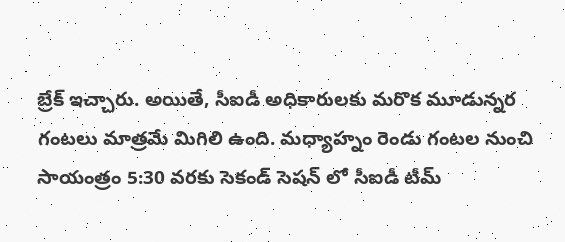బ్రేక్ ఇచ్చారు. అయితే, సీఐడీ అధికారులకు మరొక మూడున్నర గంటలు మాత్రమే మిగిలి ఉంది. మధ్యాహ్నం రెండు గంటల నుంచి సాయంత్రం 5:30 వరకు సెకండ్ సెషన్ లో సీఐడీ టీమ్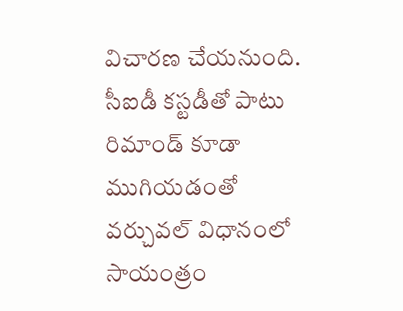విచారణ చేయనుంది. సీఐడీ కస్టడీతో పాటు రిమాండ్ కూడా ముగియడంతో వర్చువల్ విధానంలో సాయంత్రం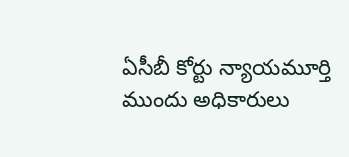ఏసీబీ కోర్టు న్యాయమూర్తి ముందు అధికారులు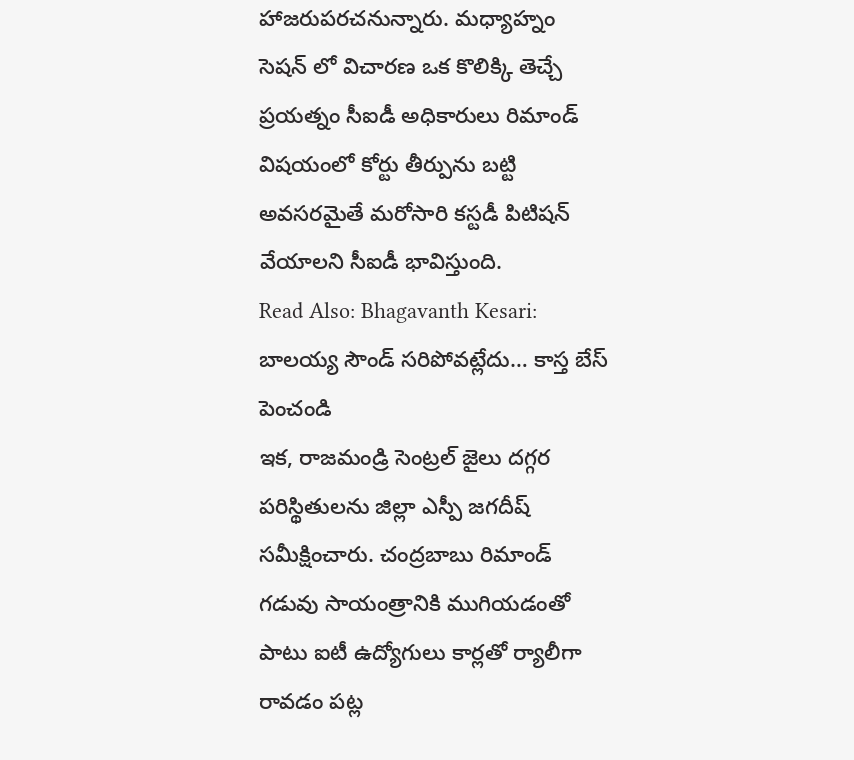హాజరుపరచనున్నారు. మధ్యాహ్నం సెషన్ లో విచారణ ఒక కొలిక్కి తెచ్చే ప్రయత్నం సీఐడీ అధికారులు రిమాండ్ విషయంలో కోర్టు తీర్పును బట్టి అవసరమైతే మరోసారి కస్టడీ పిటిషన్ వేయాలని సీఐడీ భావిస్తుంది.
Read Also: Bhagavanth Kesari: బాలయ్య సౌండ్ సరిపోవట్లేదు… కాస్త బేస్ పెంచండి
ఇక, రాజమండ్రి సెంట్రల్ జైలు దగ్గర పరిస్థితులను జిల్లా ఎస్పీ జగదీష్ సమీక్షించారు. చంద్రబాబు రిమాండ్ గడువు సాయంత్రానికి ముగియడంతో పాటు ఐటీ ఉద్యోగులు కార్లతో ర్యాలీగా రావడం పట్ల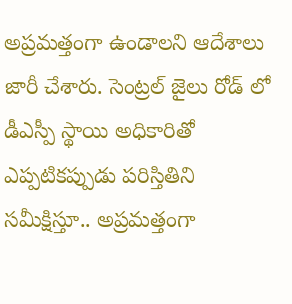అప్రమత్తంగా ఉండాలని ఆదేశాలు జారీ చేశారు. సెంట్రల్ జైలు రోడ్ లో డీఎస్పీ స్థాయి అధికారితో ఎప్పటికప్పుడు పరిస్తితిని సమీక్షిస్తూ.. అప్రమత్తంగా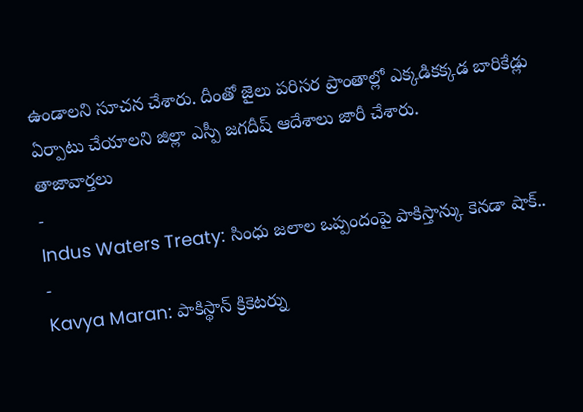ఉండాలని సూచన చేశారు. దీంతో జైలు పరిసర ప్రాంతాల్లో ఎక్కడికక్కడ బారికేడ్లు ఏర్పాటు చేయాలని జిల్లా ఎస్పీ జగదీష్ ఆదేశాలు జారీ చేశారు.
తాజావార్తలు
-
Indus Waters Treaty: సింధు జలాల ఒప్పందంపై పాకిస్తాన్కు కెనడా షాక్..
-
Kavya Maran: పాకిస్థాన్ క్రికెటర్ను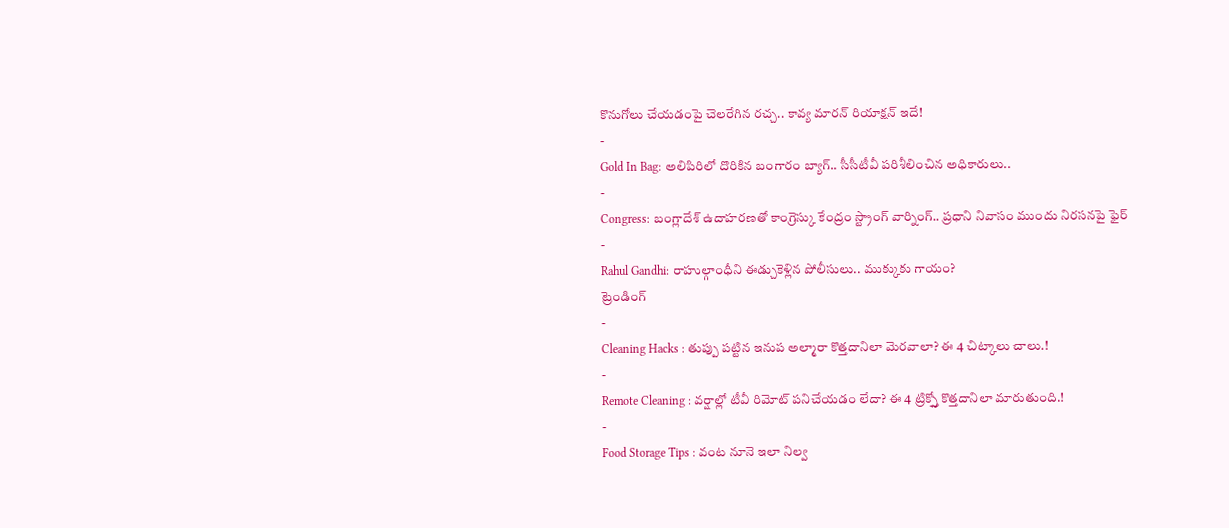కొనుగోలు చేయడంపై చెలరేగిన రచ్చ.. కావ్య మారన్ రియాక్షన్ ఇదే!
-
Gold In Bag: అలిపిరిలో దొరికిన బంగారం బ్యాగ్.. సీసీటీవీ పరిశీలించిన అధికారులు..
-
Congress: బంగ్లాదేశ్ ఉదాహరణతో కాంగ్రెస్కు కేంద్రం స్ట్రాంగ్ వార్నింగ్.. ప్రధాని నివాసం ముందు నిరసనపై ఫైర్
-
Rahul Gandhi: రాహుల్గాంధీని ఈడ్చుకెళ్లిన పోలీసులు.. ముక్కుకు గాయం?
ట్రెండింగ్
-
Cleaning Hacks : తుప్పు పట్టిన ఇనుప అల్మారా కొత్తదానిలా మెరవాలా? ఈ 4 చిట్కాలు చాలు.!
-
Remote Cleaning : వర్షాల్లో టీవీ రిమోట్ పనిచేయడం లేదా? ఈ 4 ట్రిక్స్తో కొత్తదానిలా మారుతుంది.!
-
Food Storage Tips : వంట నూనె ఇలా నిల్వ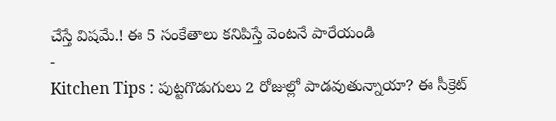చేస్తే విషమే.! ఈ 5 సంకేతాలు కనిపిస్తే వెంటనే పారేయండి
-
Kitchen Tips : పుట్టగొడుగులు 2 రోజుల్లో పాడవుతున్నాయా? ఈ సీక్రెట్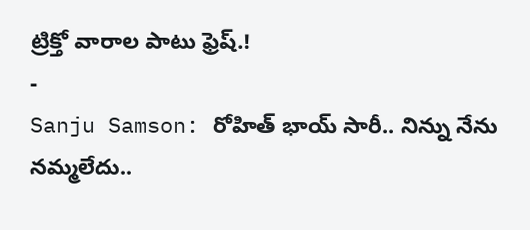ట్రిక్తో వారాల పాటు ఫ్రెష్.!
-
Sanju Samson: రోహిత్ భాయ్ సారీ.. నిన్ను నేను నమ్మలేదు..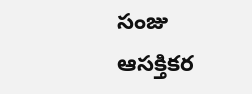సంజు ఆసక్తికర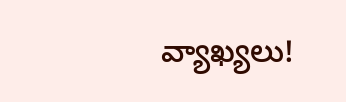వ్యాఖ్యలు!